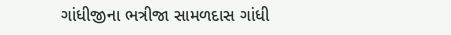ગાંધીજીના ભત્રીજા સામળદાસ ગાંધી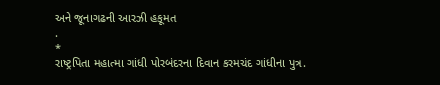અને જૂનાગઢની આરઝી હકૂમત
.
*
રાષ્ટ્રપિતા મહાત્મા ગાંધી પોરબંદરના દિવાન કરમચંદ ગાંધીના પુત્ર.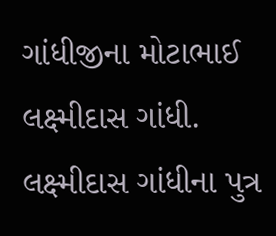ગાંધીજીના મોટાભાઈ લક્ષ્મીદાસ ગાંધી. લક્ષ્મીદાસ ગાંધીના પુત્ર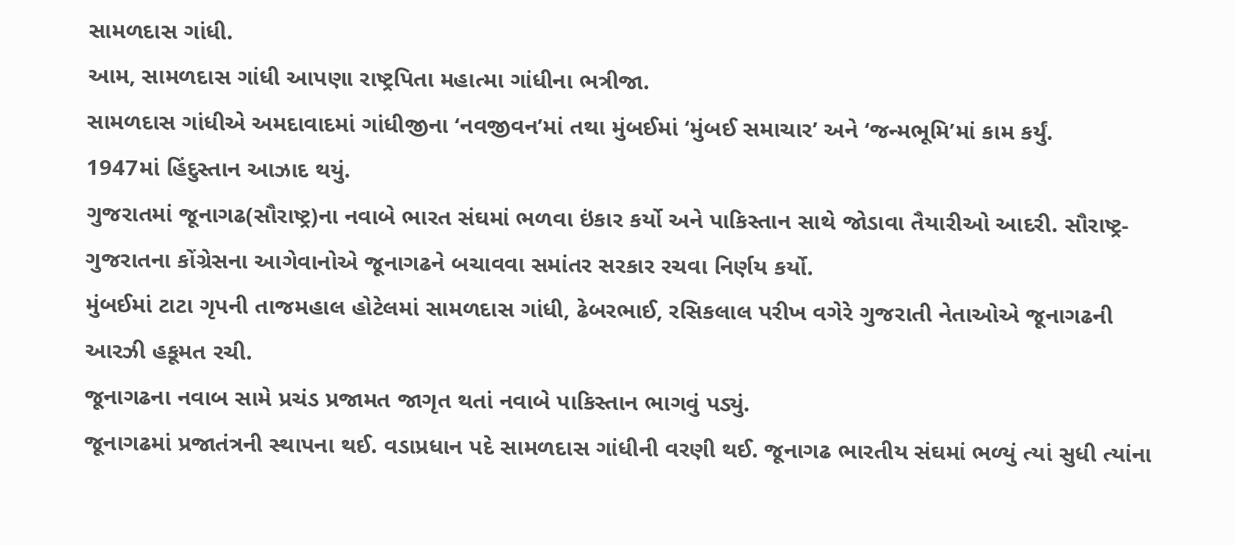સામળદાસ ગાંધી.
આમ, સામળદાસ ગાંધી આપણા રાષ્ટ્રપિતા મહાત્મા ગાંધીના ભત્રીજા.
સામળદાસ ગાંધીએ અમદાવાદમાં ગાંધીજીના ‘નવજીવન’માં તથા મુંબઈમાં ‘મુંબઈ સમાચાર’ અને ‘જન્મભૂમિ’માં કામ કર્યું.
1947માં હિંદુસ્તાન આઝાદ થયું.
ગુજરાતમાં જૂનાગઢ(સૌરાષ્ટ્ર)ના નવાબે ભારત સંઘમાં ભળવા ઇંકાર કર્યો અને પાકિસ્તાન સાથે જોડાવા તૈયારીઓ આદરી. સૌરાષ્ટ્ર-ગુજરાતના કોંગ્રેસના આગેવાનોએ જૂનાગઢને બચાવવા સમાંતર સરકાર રચવા નિર્ણય કર્યો.
મુંબઈમાં ટાટા ગૃપની તાજમહાલ હોટેલમાં સામળદાસ ગાંધી, ઢેબરભાઈ, રસિકલાલ પરીખ વગેરે ગુજરાતી નેતાઓએ જૂનાગઢની આરઝી હકૂમત રચી.
જૂનાગઢના નવાબ સામે પ્રચંડ પ્રજામત જાગૃત થતાં નવાબે પાકિસ્તાન ભાગવું પડ્યું.
જૂનાગઢમાં પ્રજાતંત્રની સ્થાપના થઈ. વડાપ્રધાન પદે સામળદાસ ગાંધીની વરણી થઈ. જૂનાગઢ ભારતીય સંઘમાં ભળ્યું ત્યાં સુધી ત્યાંના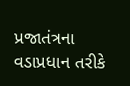પ્રજાતંત્રના વડાપ્રધાન તરીકે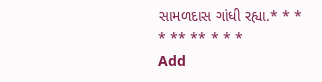સામળદાસ ગાંધી રહ્યા.* * * * ** ** * * *
Add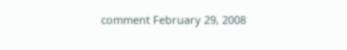comment February 29, 2008